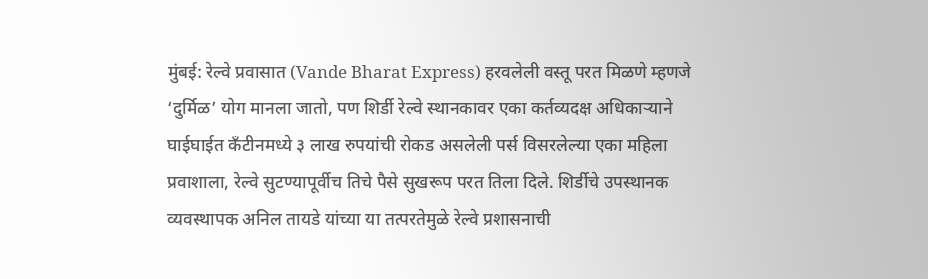मुंबई: रेल्वे प्रवासात (Vande Bharat Express) हरवलेली वस्तू परत मिळणे म्हणजे ‘दुर्मिळ’ योग मानला जातो, पण शिर्डी रेल्वे स्थानकावर एका कर्तव्यदक्ष अधिकाऱ्याने घाईघाईत कँटीनमध्ये ३ लाख रुपयांची रोकड असलेली पर्स विसरलेल्या एका महिला प्रवाशाला, रेल्वे सुटण्यापूर्वीच तिचे पैसे सुखरूप परत तिला दिले. शिर्डीचे उपस्थानक व्यवस्थापक अनिल तायडे यांच्या या तत्परतेमुळे रेल्वे प्रशासनाची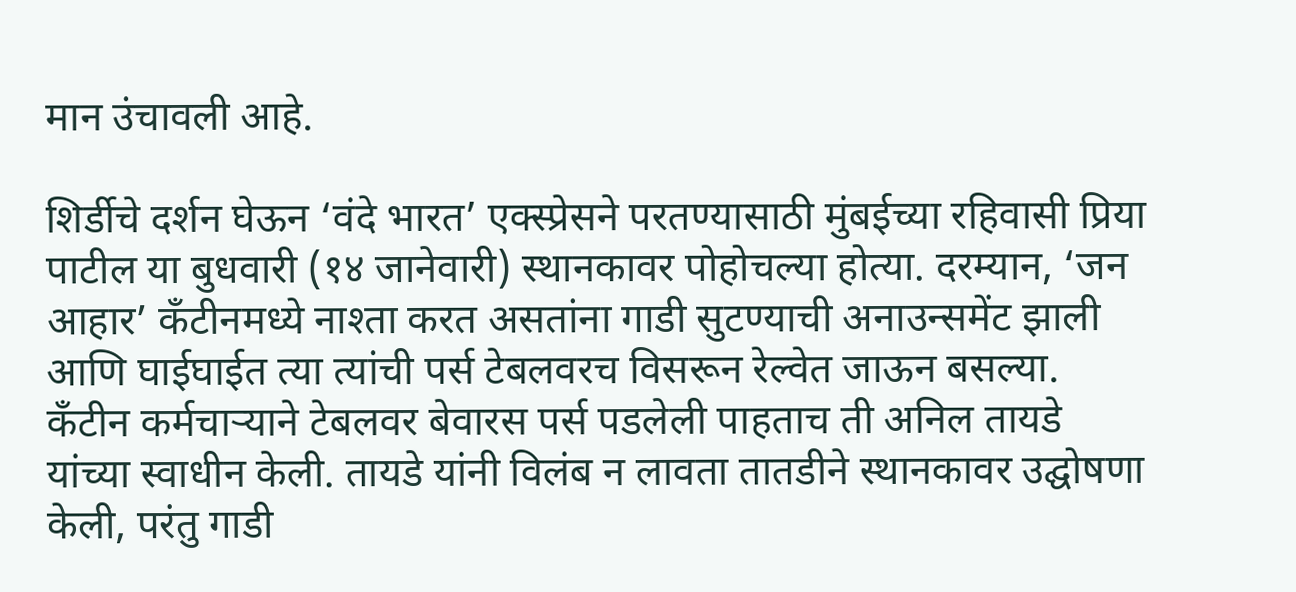मान उंचावली आहे.

शिर्डीचे दर्शन घेऊन ‘वंदे भारत’ एक्स्प्रेसने परतण्यासाठी मुंबईच्या रहिवासी प्रिया पाटील या बुधवारी (१४ जानेवारी) स्थानकावर पोहोचल्या होत्या. दरम्यान, ‘जन आहार’ कँटीनमध्ये नाश्ता करत असतांना गाडी सुटण्याची अनाउन्समेंट झाली आणि घाईघाईत त्या त्यांची पर्स टेबलवरच विसरून रेल्वेत जाऊन बसल्या.
कँटीन कर्मचाऱ्याने टेबलवर बेवारस पर्स पडलेली पाहताच ती अनिल तायडे यांच्या स्वाधीन केली. तायडे यांनी विलंब न लावता तातडीने स्थानकावर उद्घोषणा केली, परंतु गाडी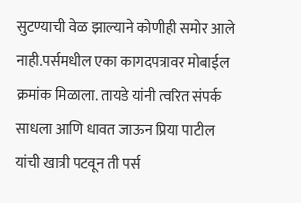सुटण्याची वेळ झाल्याने कोणीही समोर आले नाही.पर्समधील एका कागदपत्रावर मोबाईल क्रमांक मिळाला. तायडे यांनी त्वरित संपर्क साधला आणि धावत जाऊन प्रिया पाटील यांची खात्री पटवून ती पर्स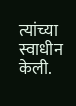त्यांच्या स्वाधीन केली.